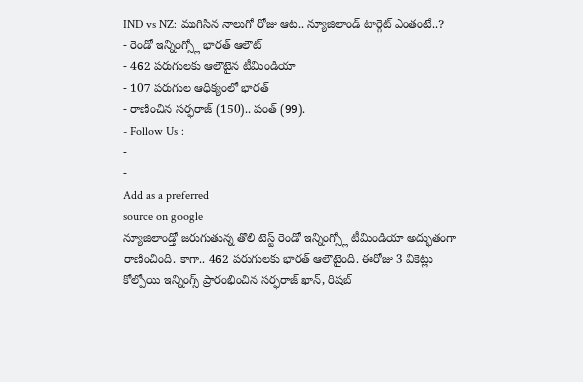IND vs NZ: ముగిసిన నాలుగో రోజు ఆట.. న్యూజిలాండ్ టార్గెట్ ఎంతంటే..?
- రెండో ఇన్నింగ్స్లో భారత్ ఆలౌట్
- 462 పరుగులకు ఆలౌటైన టీమిండియా
- 107 పరుగుల ఆధిక్యంలో భారత్
- రాణించిన సర్ఫరాజ్ (150).. పంత్ (99).
- Follow Us :
-
-
Add as a preferred
source on google
న్యూజిలాండ్తో జరుగుతున్న తొలి టెస్ట్ రెండో ఇన్నింగ్స్లో టీమిండియా అద్భుతంగా రాణించింది. కాగా.. 462 పరుగులకు భారత్ ఆలౌటైంది. ఈరోజు 3 వికెట్లు కోల్పోయి ఇన్నింగ్స్ ప్రారంభించిన సర్ఫరాజ్ ఖాన్, రిషబ్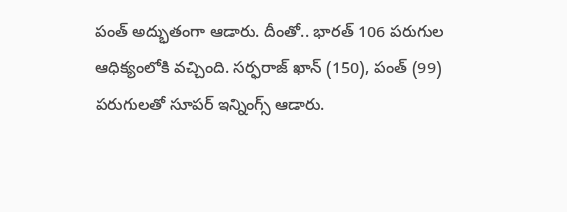పంత్ అద్భుతంగా ఆడారు. దీంతో.. భారత్ 106 పరుగుల ఆధిక్యంలోకి వచ్చింది. సర్ఫరాజ్ ఖాన్ (150), పంత్ (99) పరుగులతో సూపర్ ఇన్నింగ్స్ ఆడారు.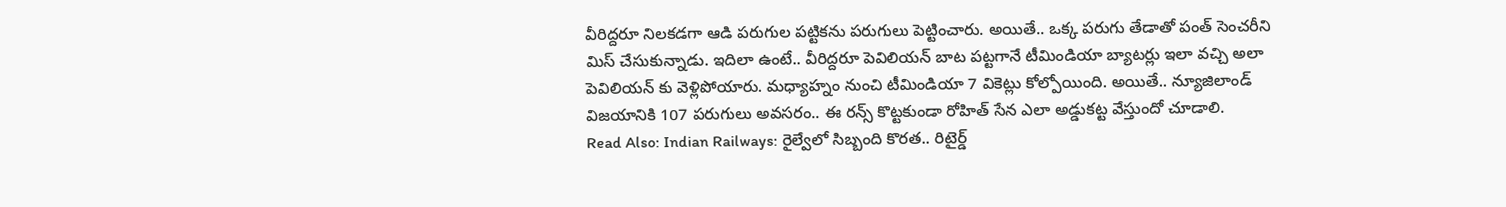వీరిద్దరూ నిలకడగా ఆడి పరుగుల పట్టికను పరుగులు పెట్టించారు. అయితే.. ఒక్క పరుగు తేడాతో పంత్ సెంచరీని మిస్ చేసుకున్నాడు. ఇదిలా ఉంటే.. వీరిద్దరూ పెవిలియన్ బాట పట్టగానే టీమిండియా బ్యాటర్లు ఇలా వచ్చి అలా పెవిలియన్ కు వెళ్లిపోయారు. మధ్యాహ్నం నుంచి టీమిండియా 7 వికెట్లు కోల్పోయింది. అయితే.. న్యూజిలాండ్ విజయానికి 107 పరుగులు అవసరం.. ఈ రన్స్ కొట్టకుండా రోహిత్ సేన ఎలా అడ్డుకట్ట వేస్తుందో చూడాలి.
Read Also: Indian Railways: రైల్వేలో సిబ్బంది కొరత.. రిటైర్డ్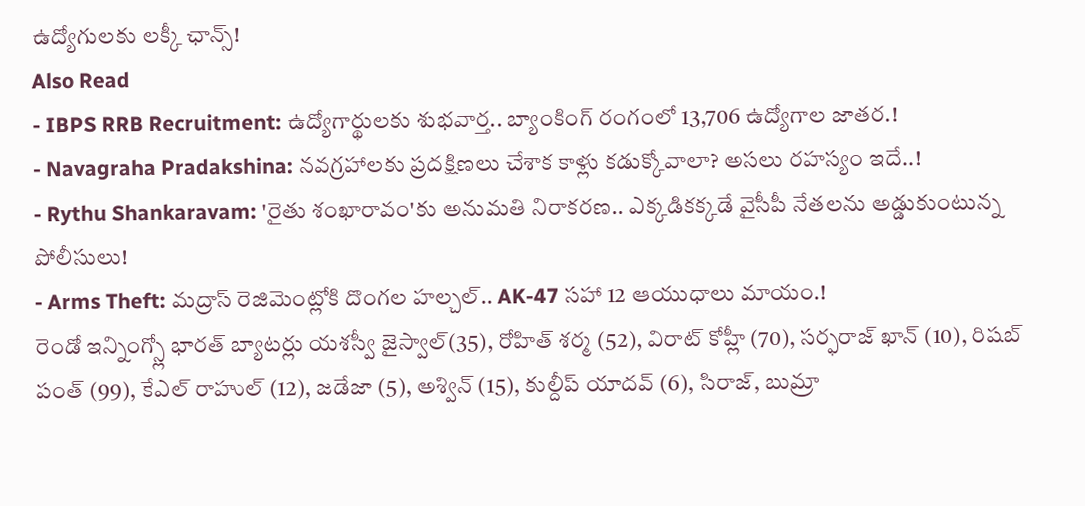ఉద్యోగులకు లక్కీ ఛాన్స్!
Also Read
- IBPS RRB Recruitment: ఉద్యోగార్థులకు శుభవార్త.. బ్యాంకింగ్ రంగంలో 13,706 ఉద్యోగాల జాతర.!
- Navagraha Pradakshina: నవగ్రహాలకు ప్రదక్షిణలు చేశాక కాళ్లు కడుక్కోవాలా? అసలు రహస్యం ఇదే..!
- Rythu Shankaravam: 'రైతు శంఖారావం'కు అనుమతి నిరాకరణ.. ఎక్కడికక్కడే వైసీపీ నేతలను అడ్డుకుంటున్న పోలీసులు!
- Arms Theft: మద్రాస్ రెజిమెంట్లోకి దొంగల హల్చల్.. AK-47 సహా 12 ఆయుధాలు మాయం.!
రెండో ఇన్నింగ్స్లో భారత్ బ్యాటర్లు యశస్వీ జైస్వాల్(35), రోహిత్ శర్మ (52), విరాట్ కోహ్లీ (70), సర్ఫరాజ్ ఖాన్ (10), రిషబ్ పంత్ (99), కేఎల్ రాహుల్ (12), జడేజా (5), అశ్విన్ (15), కుల్దీప్ యాదవ్ (6), సిరాజ్, బుమ్రా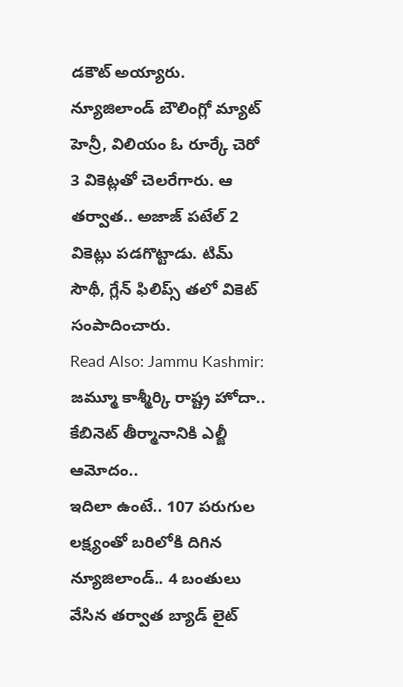డకౌట్ అయ్యారు. న్యూజిలాండ్ బౌలింగ్లో మ్యాట్ హెన్రీ, విలియం ఓ రూర్కే చెరో 3 వికెట్లతో చెలరేగారు. ఆ తర్వాత.. అజాజ్ పటేల్ 2 వికెట్లు పడగొట్టాడు. టిమ్ సౌథీ, గ్లేన్ ఫిలిప్స్ తలో వికెట్ సంపాదించారు.
Read Also: Jammu Kashmir: జమ్మూ కాశ్మీర్కి రాష్ట్ర హోదా.. కేబినెట్ తీర్మానానికి ఎల్జీ ఆమోదం..
ఇదిలా ఉంటే.. 107 పరుగుల లక్ష్యంతో బరిలోకి దిగిన న్యూజిలాండ్.. 4 బంతులు వేసిన తర్వాత బ్యాడ్ లైట్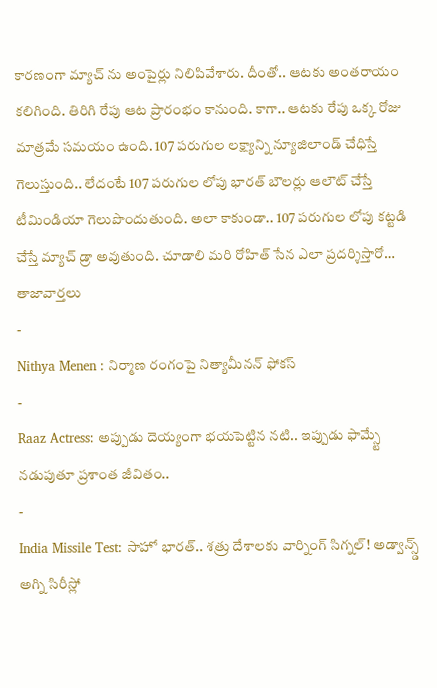కారణంగా మ్యాచ్ ను అంపైర్లు నిలిపివేశారు. దీంతో.. ఆటకు అంతరాయం కలిగింది. తిరిగి రేపు ఆట ప్రారంభం కానుంది. కాగా.. ఆటకు రేపు ఒక్క రోజు మాత్రమే సమయం ఉంది. 107 పరుగుల లక్ష్యాన్ని న్యూజిలాండ్ చేధిస్తే గెలుస్తుంది.. లేదంటే 107 పరుగుల లోపు భారత్ బౌలర్లు ఆలౌట్ చేస్తే టీమిండియా గెలుపొందుతుంది. అలా కాకుండా.. 107 పరుగుల లోపు కట్టడి చేస్తే మ్యాచ్ డ్రా అవుతుంది. చూడాలి మరి రోహిత్ సేన ఎలా ప్రదర్శిస్తారో…
తాజావార్తలు
-
Nithya Menen : నిర్మాణ రంగంపై నిత్యామీనన్ ఫోకస్
-
Raaz Actress: అప్పుడు దెయ్యంగా భయపెట్టిన నటి.. ఇప్పుడు ఫామ్స్టే నడుపుతూ ప్రశాంత జీవితం..
-
India Missile Test: సాహో భారత్.. శత్రు దేశాలకు వార్నింగ్ సిగ్నల్! అడ్వాన్స్డ్ అగ్ని సిరీస్లో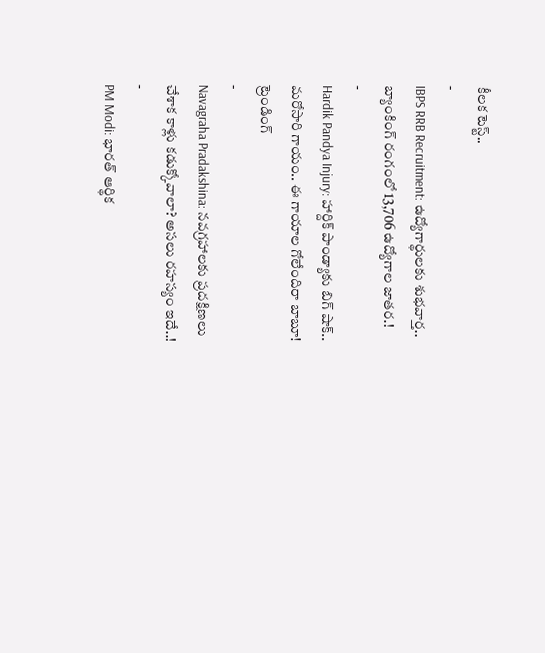కీలక టెస్ట్..
-
IBPS RRB Recruitment: ఉద్యోగార్థులకు శుభవార్త.. బ్యాంకింగ్ రంగంలో 13,706 ఉద్యోగాల జాతర.!
-
Hardik Pandya Injury: హార్దిక్ పాండ్యాకు బిగ్ షాక్.. మరోసారి గాయం.. ఈ గాయాల గోలేందిరా బాబూ!
ట్రెండింగ్
-
Navagraha Pradakshina: నవగ్రహాలకు ప్రదక్షిణలు చేశాక కాళ్లు కడుక్కోవాలా? అసలు రహస్యం ఇదే..!
-
PM Modi: భారత్ ఆర్థిక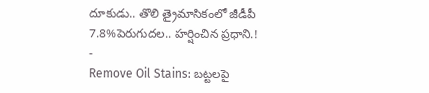దూకుడు.. తొలి త్రైమాసికంలో జీడీపీ 7.8%పెరుగుదల.. హర్షించిన ప్రధాని.!
-
Remove Oil Stains: బట్టలపై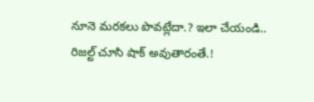నూనె మరకలు పొవట్లేదా.? ఇలా చేయండి.. రిజల్ట్ చూసి షాక్ అవుతారంతే.!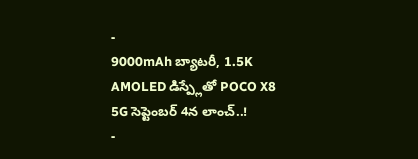-
9000mAh బ్యాటరీ, 1.5K AMOLED డిస్ప్లేతో POCO X8 5G సెప్టెంబర్ 4న లాంచ్..!
-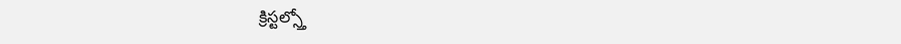క్రిస్టల్స్తో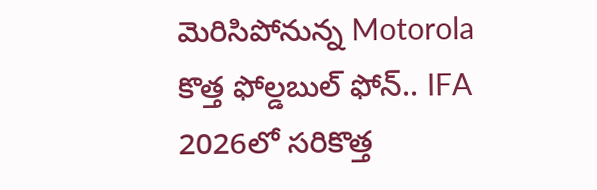మెరిసిపోనున్న Motorola కొత్త ఫోల్డబుల్ ఫోన్.. IFA 2026లో సరికొత్త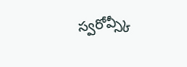స్వరోవ్స్కీ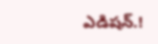ఎడిషన్.!